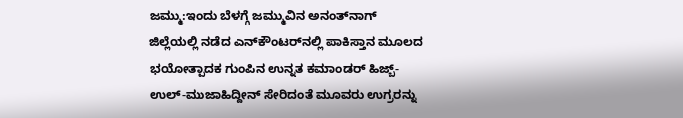ಜಮ್ಮು:ಇಂದು ಬೆಳಗ್ಗೆ ಜಮ್ಮುವಿನ ಅನಂತ್‌ನಾಗ್ ಜಿಲ್ಲೆಯಲ್ಲಿ ನಡೆದ ಎನ್‌ಕೌಂಟರ್‌ನಲ್ಲಿ ಪಾಕಿಸ್ತಾನ ಮೂಲದ ಭಯೋತ್ಪಾದಕ ಗುಂಪಿನ ಉನ್ನತ ಕಮಾಂಡರ್ ಹಿಜ್ಬ್-ಉಲ್-ಮುಜಾಹಿದ್ದೀನ್ ಸೇರಿದಂತೆ ಮೂವರು ಉಗ್ರರನ್ನು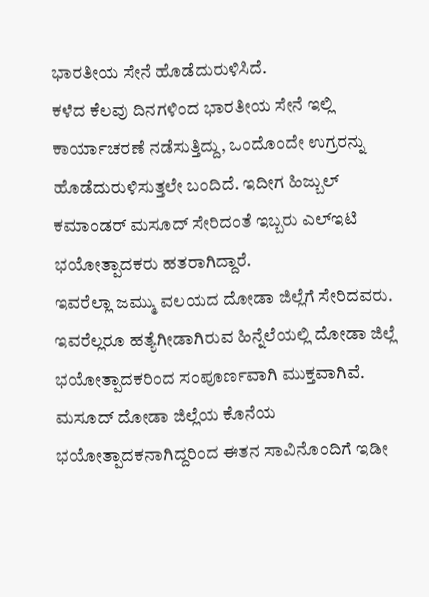ಭಾರತೀಯ ಸೇನೆ ಹೊಡೆದುರುಳಿಸಿದೆ.
ಕಳೆದ ಕೆಲವು ದಿನಗಳಿಂದ ಭಾರತೀಯ ಸೇನೆ ಇಲ್ಲಿ ಕಾರ್ಯಾಚರಣೆ ನಡೆಸುತ್ತಿದ್ದು, ಒಂದೊಂದೇ ಉಗ್ರರನ್ನು ಹೊಡೆದುರುಳಿಸುತ್ತಲೇ ಬಂದಿದೆ. ಇದೀಗ ಹಿಜ್ಬುಲ್ ಕಮಾಂಡರ್ ಮಸೂದ್ ಸೇರಿದಂತೆ ಇಬ್ಬರು ಎಲ್ಇಟಿ ಭಯೋತ್ಪಾದಕರು ಹತರಾಗಿದ್ದಾರೆ.
ಇವರೆಲ್ಲಾ ಜಮ್ಮು ವಲಯದ ದೋಡಾ ಜಿಲ್ಲೆಗೆ ಸೇರಿದವರು. ಇವರೆಲ್ಲರೂ ಹತ್ಯೆಗೀಡಾಗಿರುವ ಹಿನ್ನೆಲೆಯಲ್ಲಿ ದೋಡಾ ಜಿಲ್ಲೆ ಭಯೋತ್ಪಾದಕರಿಂದ ಸಂಪೂರ್ಣವಾಗಿ ಮುಕ್ತವಾಗಿವೆ. ಮಸೂದ್ ದೋಡಾ ಜಿಲ್ಲೆಯ ಕೊನೆಯ ಭಯೋತ್ಪಾದಕನಾಗಿದ್ದರಿಂದ ಈತನ ಸಾವಿನೊಂದಿಗೆ ಇಡೀ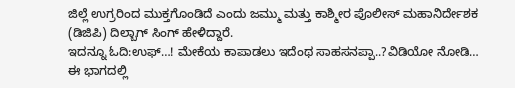ಜಿಲ್ಲೆ ಉಗ್ರರಿಂದ ಮುಕ್ತಗೊಂಡಿದೆ ಎಂದು ಜಮ್ಮು ಮತ್ತು ಕಾಶ್ಮೀರ ಪೊಲೀಸ್ ಮಹಾನಿರ್ದೇಶಕ (ಡಿಜಿಪಿ) ದಿಲ್ಬಾಗ್ ಸಿಂಗ್ ಹೇಳಿದ್ದಾರೆ.
ಇದನ್ನೂ ಓದಿ:ಉಫ್‌…! ಮೇಕೆಯ ಕಾಪಾಡಲು ಇದೆಂಥ ಸಾಹಸನಪ್ಪಾ..?ವಿಡಿಯೋ ನೋಡಿ…
ಈ ಭಾಗದಲ್ಲಿ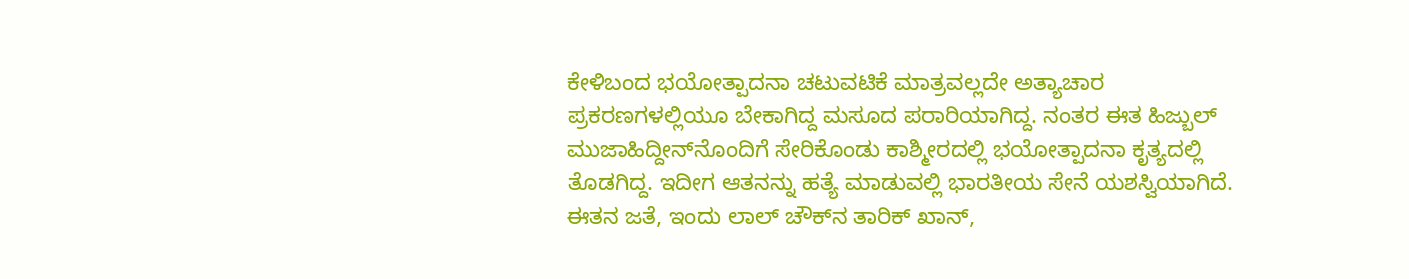ಕೇಳಿಬಂದ ಭಯೋತ್ಪಾದನಾ ಚಟುವಟಿಕೆ ಮಾತ್ರವಲ್ಲದೇ ಅತ್ಯಾಚಾರ ಪ್ರಕರಣಗಳಲ್ಲಿಯೂ ಬೇಕಾಗಿದ್ದ ಮಸೂದ‌ ಪರಾರಿಯಾಗಿದ್ದ. ನಂತರ ಈತ ಹಿಜ್ಬುಲ್ ಮುಜಾಹಿದ್ದೀನ್‌ನೊಂದಿಗೆ ಸೇರಿಕೊಂಡು ಕಾಶ್ಮೀರದಲ್ಲಿ ಭಯೋತ್ಪಾದನಾ ಕೃತ್ಯದಲ್ಲಿ ತೊಡಗಿದ್ದ. ಇದೀಗ ಆತನನ್ನು ಹತ್ಯೆ ಮಾಡುವಲ್ಲಿ ಭಾರತೀಯ ಸೇನೆ ಯಶಸ್ವಿಯಾಗಿದೆ.
ಈತನ ಜತೆ, ಇಂದು ಲಾಲ್ ಚೌಕ್‌ನ ತಾರಿಕ್ ಖಾನ್,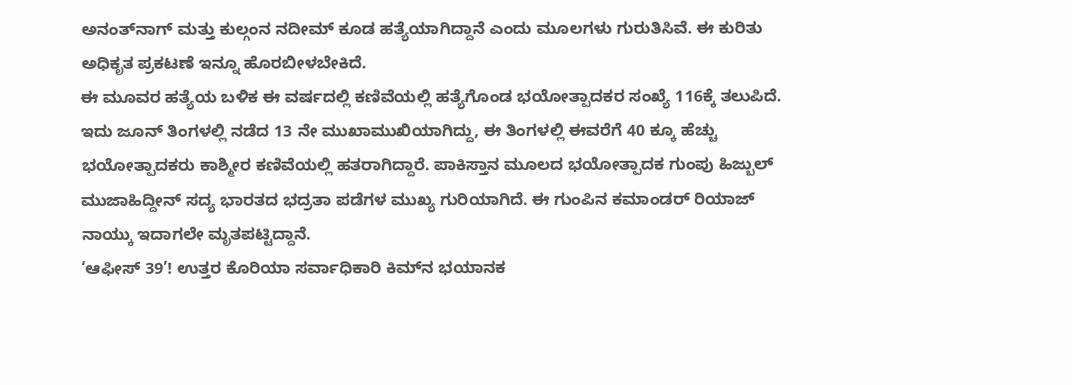ಅನಂತ್‌ನಾಗ್ ಮತ್ತು ಕುಲ್ಗಂನ ನದೀಮ್‌ ಕೂಡ ಹತ್ಯೆಯಾಗಿದ್ದಾನೆ ಎಂದು ಮೂಲಗಳು ಗುರುತಿಸಿವೆ. ಈ ಕುರಿತು ಅಧಿಕೃತ ಪ್ರಕಟಣೆ ಇನ್ನೂ ಹೊರಬೀಳಬೇಕಿದೆ.
ಈ ಮೂವರ ಹತ್ಯೆಯ ಬಳಿಕ ಈ ವರ್ಷದಲ್ಲಿ ಕಣಿವೆಯಲ್ಲಿ ಹತ್ಯೆಗೊಂಡ ಭಯೋತ್ಪಾದಕರ ಸಂಖ್ಯೆ 116ಕ್ಕೆ ತಲುಪಿದೆ.
ಇದು ಜೂನ್ ತಿಂಗಳಲ್ಲಿ ನಡೆದ 13 ನೇ ಮುಖಾಮುಖಿಯಾಗಿದ್ದು, ಈ ತಿಂಗಳಲ್ಲಿ ಈವರೆಗೆ 40 ಕ್ಕೂ ಹೆಚ್ಚು ಭಯೋತ್ಪಾದಕರು ಕಾಶ್ಮೀರ ಕಣಿವೆಯಲ್ಲಿ ಹತರಾಗಿದ್ದಾರೆ. ಪಾಕಿಸ್ತಾನ ಮೂಲದ ಭಯೋತ್ಪಾದಕ ಗುಂಪು ಹಿಜ್ಬುಲ್ ಮುಜಾಹಿದ್ದೀನ್ ಸದ್ಯ ಭಾರತದ ಭದ್ರತಾ ಪಡೆಗಳ ಮುಖ್ಯ ಗುರಿಯಾಗಿದೆ. ಈ ಗುಂಪಿನ ಕಮಾಂಡರ್ ರಿಯಾಜ್ ನಾಯ್ಕು ಇದಾಗಲೇ ಮೃತಪಟ್ಟಿದ್ದಾನೆ.
‘ಆಫೀಸ್‌ 39’! ಉತ್ತರ ಕೊರಿಯಾ ಸರ್ವಾಧಿಕಾರಿ ಕಿಮ್‌ನ ಭಯಾನಕ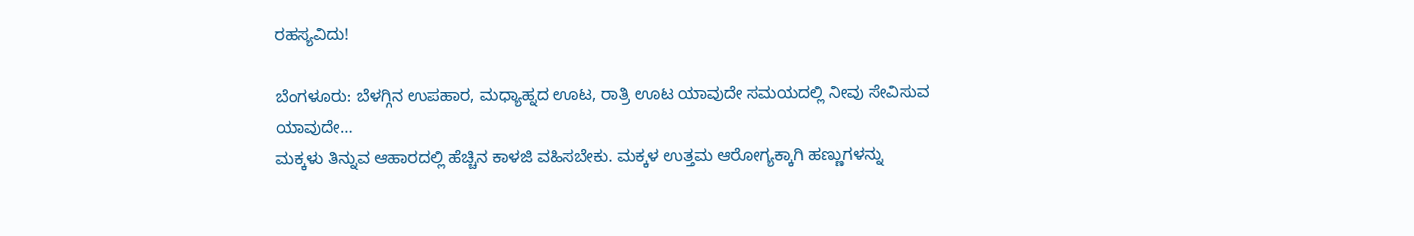ರಹಸ್ಯವಿದು!

ಬೆಂಗಳೂರು: ಬೆಳಗ್ಗಿನ ಉಪಹಾರ, ಮಧ್ಯಾಹ್ನದ ಊಟ, ರಾತ್ರಿ ಊಟ ಯಾವುದೇ ಸಮಯದಲ್ಲಿ ನೀವು ಸೇವಿಸುವ ಯಾವುದೇ…
ಮಕ್ಕಳು ತಿನ್ನುವ ಆಹಾರದಲ್ಲಿ ಹೆಚ್ಚಿನ ಕಾಳಜಿ ವಹಿಸಬೇಕು. ಮಕ್ಕಳ ಉತ್ತಮ ಆರೋಗ್ಯಕ್ಕಾಗಿ ಹಣ್ಣುಗಳನ್ನು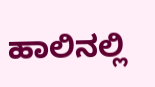ಹಾಲಿನಲ್ಲಿ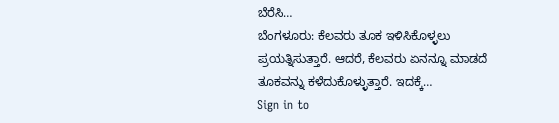ಬೆರೆಸಿ…
ಬೆಂಗಳೂರು: ಕೆಲವರು ತೂಕ ಇಳಿಸಿಕೊಳ್ಳಲು ಪ್ರಯತ್ನಿಸುತ್ತಾರೆ. ಆದರೆ, ಕೆಲವರು ಏನನ್ನೂ ಮಾಡದೆ ತೂಕವನ್ನು ಕಳೆದುಕೊಳ್ಳುತ್ತಾರೆ. ಇದಕ್ಕೆ…
Sign in to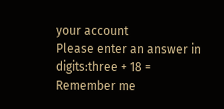your account
Please enter an answer in digits:three + 18 =
Remember me